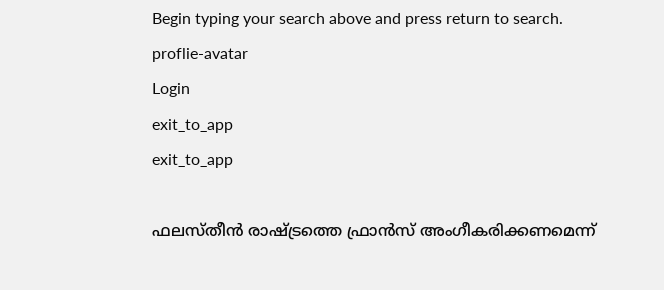Begin typing your search above and press return to search.
proflie-avatar
Login
exit_to_app
exit_to_app

ഫലസ്തീൻ രാഷ്ട്രത്തെ ഫ്രാൻസ് അംഗീകരിക്കണമെന്ന്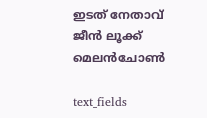ഇടത് നേതാവ് ജീൻ ലൂക്ക് മെലൻചോൺ

text_fields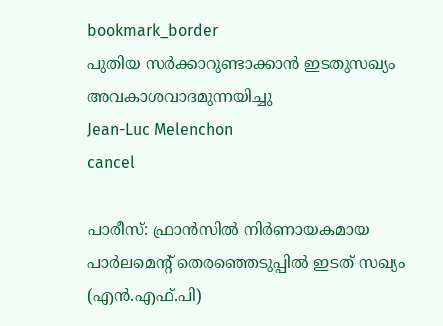bookmark_border
പുതിയ സർക്കാറുണ്ടാക്കാൻ ഇടതുസഖ്യം അവകാശവാദമുന്നയിച്ചു
Jean-Luc Melenchon
cancel

പാരീസ്: ഫ്രാൻസിൽ നിർണായകമായ പാർലമെന്റ് തെരഞ്ഞെടുപ്പിൽ ഇടത് സഖ്യം (എൻ.എഫ്.പി)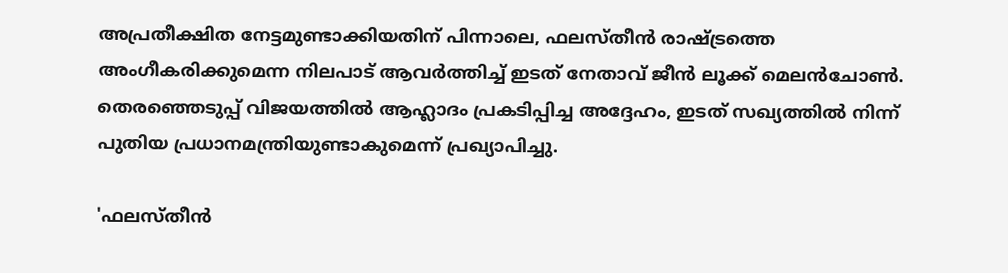അപ്രതീക്ഷിത നേട്ടമുണ്ടാക്കിയതിന് പിന്നാലെ, ഫലസ്തീൻ രാഷ്ട്രത്തെ അംഗീകരിക്കുമെന്ന നിലപാട് ആവർത്തിച്ച് ഇടത് നേതാവ് ജീൻ ലൂക്ക് മെലൻചോൺ. തെരഞ്ഞെടുപ്പ് വിജയത്തിൽ ആഹ്ലാദം പ്രകടിപ്പിച്ച അദ്ദേഹം, ഇടത് സഖ്യത്തിൽ നിന്ന് പുതിയ പ്രധാനമന്ത്രിയുണ്ടാകുമെന്ന് പ്രഖ്യാപിച്ചു.

'ഫലസ്തീൻ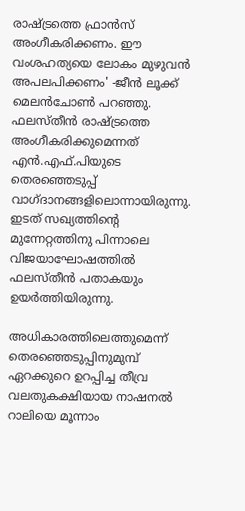രാഷ്ട്രത്തെ ഫ്രാൻസ് അംഗീകരിക്കണം. ഈ വംശഹത്യയെ ലോകം മുഴുവൻ അപലപിക്കണം' -ജീൻ ലൂക്ക് മെലൻചോൺ പറഞ്ഞു. ഫലസ്തീന്‍ രാഷ്ട്രത്തെ അംഗീകരിക്കുമെന്നത് എന്‍.എഫ്.പിയുടെ തെരഞ്ഞെടുപ്പ് വാഗ്ദാനങ്ങളിലൊന്നായിരുന്നു. ഇടത് സഖ്യത്തിന്റെ മുന്നേറ്റത്തിനു പിന്നാലെ വിജയാഘോഷത്തിൽ ഫലസ്തീന്‍ പതാകയും ഉയര്‍ത്തിയിരുന്നു.

അധികാരത്തിലെത്തുമെന്ന് തെരഞ്ഞെടുപ്പിനുമുമ്പ് ഏറക്കുറെ ഉറപ്പിച്ച തീവ്ര വലതുകക്ഷിയായ നാഷനൽ റാലിയെ മൂന്നാം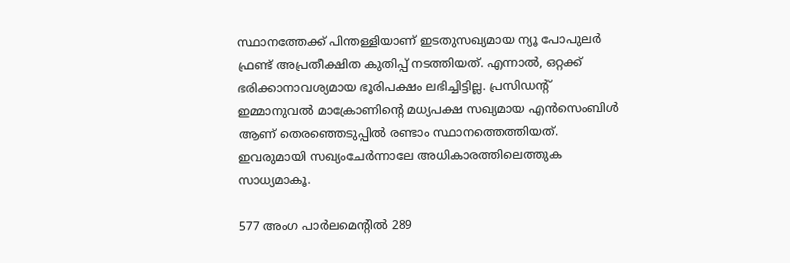സ്ഥാനത്തേക്ക് പിന്തള്ളിയാണ് ഇടതുസഖ്യമായ ന്യൂ പോപുലർ ഫ്രണ്ട് അപ്രതീക്ഷിത കുതിപ്പ് നടത്തിയത്. എന്നാൽ, ഒറ്റക്ക് ഭരിക്കാനാവശ്യമായ ഭൂരിപക്ഷം ലഭിച്ചിട്ടില്ല. പ്രസിഡന്റ് ഇമ്മാനുവൽ മാക്രോണിന്റെ മധ്യപക്ഷ സഖ്യമായ എൻസെംബിൾ ആണ് തെരഞ്ഞെടുപ്പിൽ രണ്ടാം സ്ഥാനത്തെത്തിയത്. ഇവരുമായി സഖ്യംചേർന്നാലേ അധികാരത്തിലെത്തുക സാധ്യമാകൂ.

577 അംഗ പാർലമെന്റിൽ 289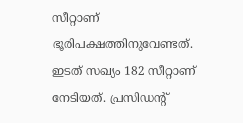സീറ്റാണ് ഭൂരിപക്ഷത്തിനുവേണ്ടത്. ഇടത് സഖ്യം 182 സീറ്റാണ് നേടിയത്. പ്രസിഡന്റ്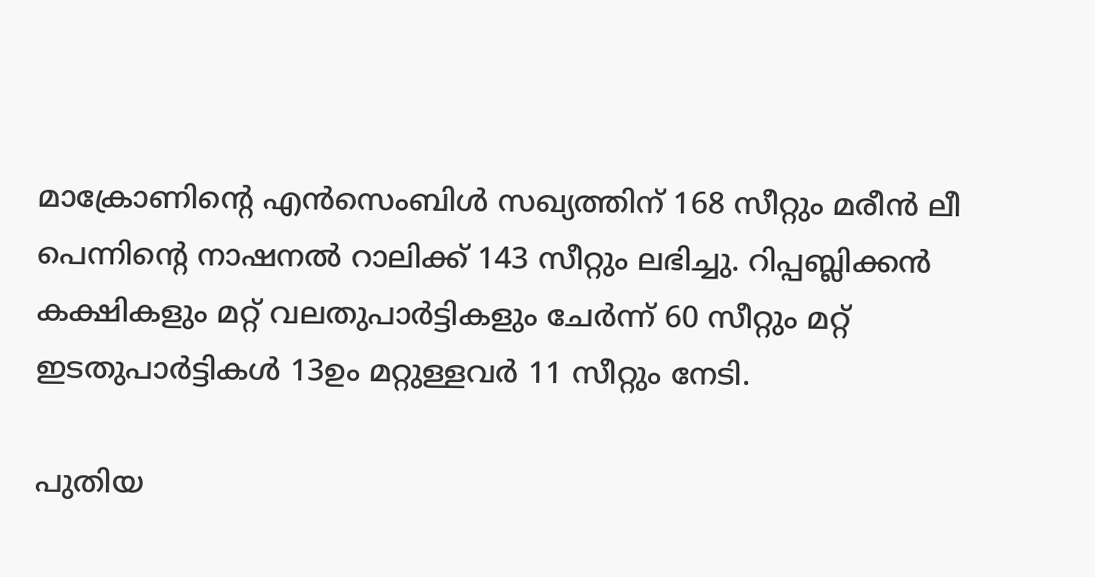മാക്രോണിന്റെ എൻസെംബിൾ സഖ്യത്തിന് 168 സീറ്റും മരീൻ ലീ പെന്നിന്റെ നാഷനൽ റാലിക്ക് 143 സീറ്റും ലഭിച്ചു. റിപ്പബ്ലിക്കൻ കക്ഷികളും മറ്റ് വലതുപാർട്ടികളും ചേർന്ന് 60 സീറ്റും മറ്റ് ഇടതുപാർട്ടികൾ 13ഉം മറ്റുള്ളവർ 11 സീറ്റും നേടി.

പുതിയ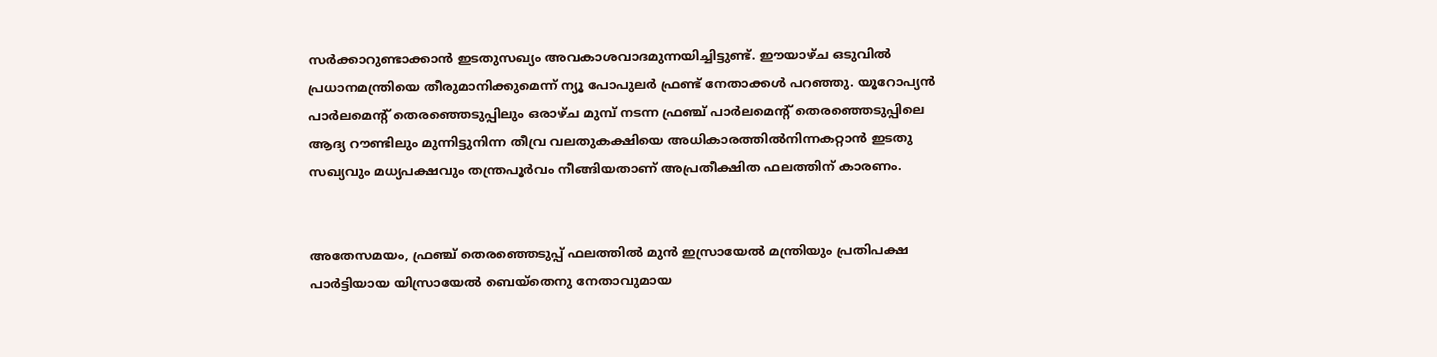സർക്കാറുണ്ടാക്കാൻ ഇടതുസഖ്യം അവകാശവാദമുന്നയിച്ചിട്ടുണ്ട്. ഈയാഴ്ച ഒടുവിൽ പ്രധാനമന്ത്രിയെ തീരുമാനിക്കുമെന്ന് ന്യൂ പോപുലർ ഫ്രണ്ട് നേതാക്കൾ പറഞ്ഞു. യൂറോപ്യൻ പാർലമെന്റ് തെരഞ്ഞെടുപ്പിലും ഒരാഴ്ച മുമ്പ് നടന്ന ഫ്രഞ്ച് പാർലമെന്റ് തെരഞ്ഞെടുപ്പിലെ ആദ്യ റൗണ്ടിലും മുന്നിട്ടുനിന്ന തീവ്ര വലതുകക്ഷിയെ അധികാരത്തിൽനിന്നകറ്റാൻ ഇടതു സഖ്യവും മധ്യപക്ഷവും തന്ത്രപൂർവം നീങ്ങിയതാണ് അപ്രതീക്ഷിത ഫലത്തിന് കാരണം.


അതേസമയം, ഫ്രഞ്ച് തെരഞ്ഞെടുപ്പ് ഫലത്തില്‍ മുന്‍ ഇസ്രായേല്‍ മന്ത്രിയും പ്രതിപക്ഷ പാര്‍ട്ടിയായ യിസ്രായേല്‍ ബെയ്‌തെനു നേതാവുമായ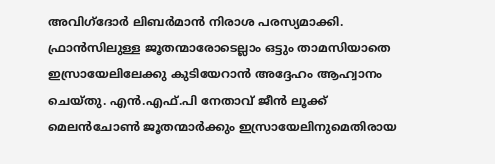അവിഗ്‌ദോര്‍ ലിബര്‍മാന്‍ നിരാശ പരസ്യമാക്കി. ഫ്രാന്‍സിലുള്ള ജൂതന്മാരോടെല്ലാം ഒട്ടും താമസിയാതെ ഇസ്രായേലിലേക്കു കുടിയേറാന്‍ അദ്ദേഹം ആഹ്വാനം ചെയ്തു. എൻ.എഫ്.പി നേതാവ് ജീൻ ലൂക്ക് മെലൻചോൺ ജൂതന്മാര്‍ക്കും ഇസ്രായേലിനുമെതിരായ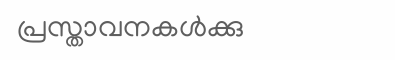പ്രസ്താവനകള്‍ക്കു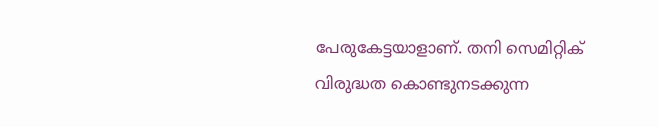പേരുകേട്ടയാളാണ്. തനി സെമിറ്റിക് വിരുദ്ധത കൊണ്ടുനടക്കുന്ന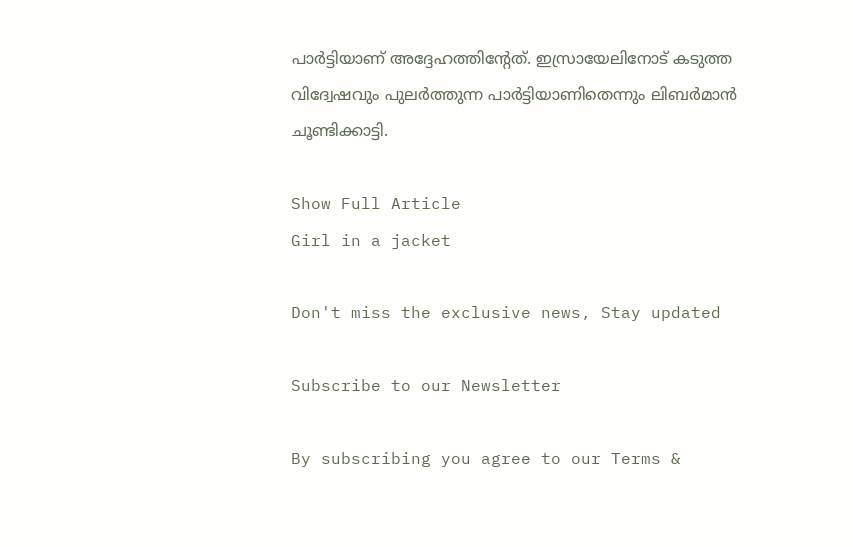പാര്‍ട്ടിയാണ് അദ്ദേഹത്തിന്റേത്. ഇസ്രായേലിനോട് കടുത്ത വിദ്വേഷവും പുലര്‍ത്തുന്ന പാര്‍ട്ടിയാണിതെന്നും ലിബര്‍മാന്‍ ചൂണ്ടിക്കാട്ടി.

Show Full Article
Girl in a jacket

Don't miss the exclusive news, Stay updated

Subscribe to our Newsletter

By subscribing you agree to our Terms &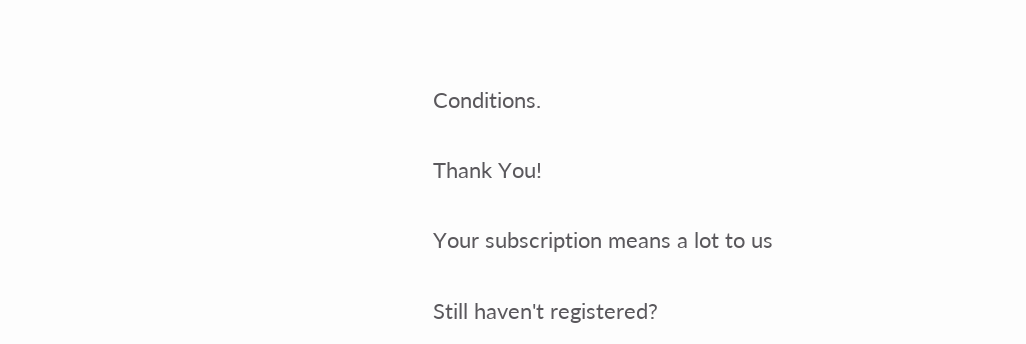Conditions.

Thank You!

Your subscription means a lot to us

Still haven't registered?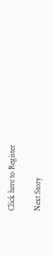Click here to Register

Next Story